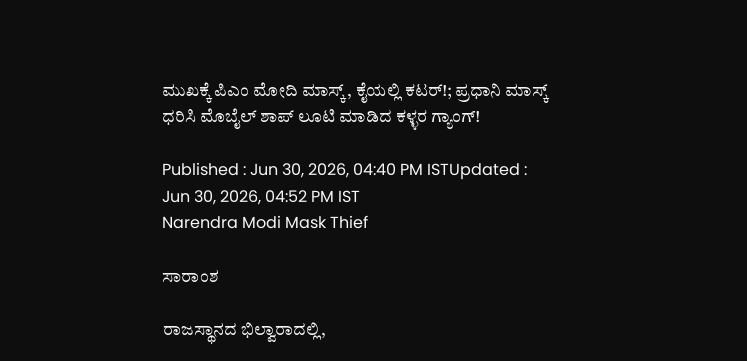ಮುಖಕ್ಕೆ ಪಿಎಂ ಮೋದಿ ಮಾಸ್ಕ್, ಕೈಯಲ್ಲಿ ಕಟರ್!; ಪ್ರಧಾನಿ ಮಾಸ್ಕ್ ಧರಿಸಿ ಮೊಬೈಲ್ ಶಾಪ್ ಲೂಟಿ ಮಾಡಿದ ಕಳ್ಳರ ಗ್ಯಾಂಗ್!

Published : Jun 30, 2026, 04:40 PM ISTUpdated : Jun 30, 2026, 04:52 PM IST
Narendra Modi Mask Thief

ಸಾರಾಂಶ

ರಾಜಸ್ಥಾನದ ಭಿಲ್ವಾರಾದಲ್ಲಿ,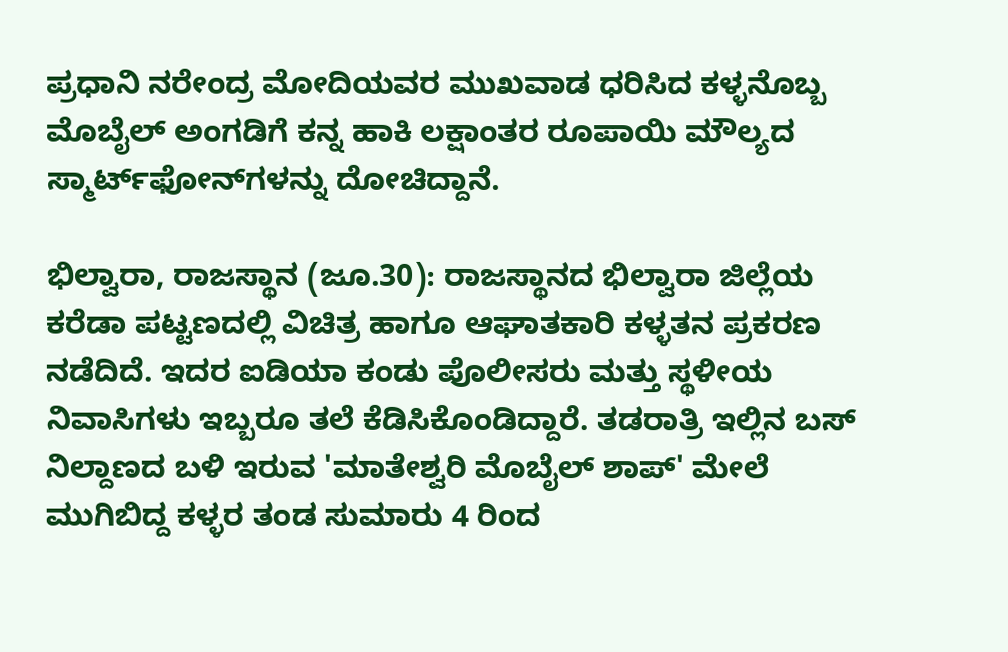ಪ್ರಧಾನಿ ನರೇಂದ್ರ ಮೋದಿಯವರ ಮುಖವಾಡ ಧರಿಸಿದ ಕಳ್ಳನೊಬ್ಬ ಮೊಬೈಲ್ ಅಂಗಡಿಗೆ ಕನ್ನ ಹಾಕಿ ಲಕ್ಷಾಂತರ ರೂಪಾಯಿ ಮೌಲ್ಯದ ಸ್ಮಾರ್ಟ್‌ಫೋನ್‌ಗಳನ್ನು ದೋಚಿದ್ದಾನೆ.

ಭಿಲ್ವಾರಾ, ರಾಜಸ್ಥಾನ (ಜೂ.30): ರಾಜಸ್ಥಾನದ ಭಿಲ್ವಾರಾ ಜಿಲ್ಲೆಯ ಕರೆಡಾ ಪಟ್ಟಣದಲ್ಲಿ ವಿಚಿತ್ರ ಹಾಗೂ ಆಘಾತಕಾರಿ ಕಳ್ಳತನ ಪ್ರಕರಣ ನಡೆದಿದೆ. ಇದರ ಐಡಿಯಾ ಕಂಡು ಪೊಲೀಸರು ಮತ್ತು ಸ್ಥಳೀಯ ನಿವಾಸಿಗಳು ಇಬ್ಬರೂ ತಲೆ ಕೆಡಿಸಿಕೊಂಡಿದ್ದಾರೆ. ತಡರಾತ್ರಿ ಇಲ್ಲಿನ ಬಸ್ ನಿಲ್ದಾಣದ ಬಳಿ ಇರುವ 'ಮಾತೇಶ್ವರಿ ಮೊಬೈಲ್ ಶಾಪ್' ಮೇಲೆ ಮುಗಿಬಿದ್ದ ಕಳ್ಳರ ತಂಡ ಸುಮಾರು 4 ರಿಂದ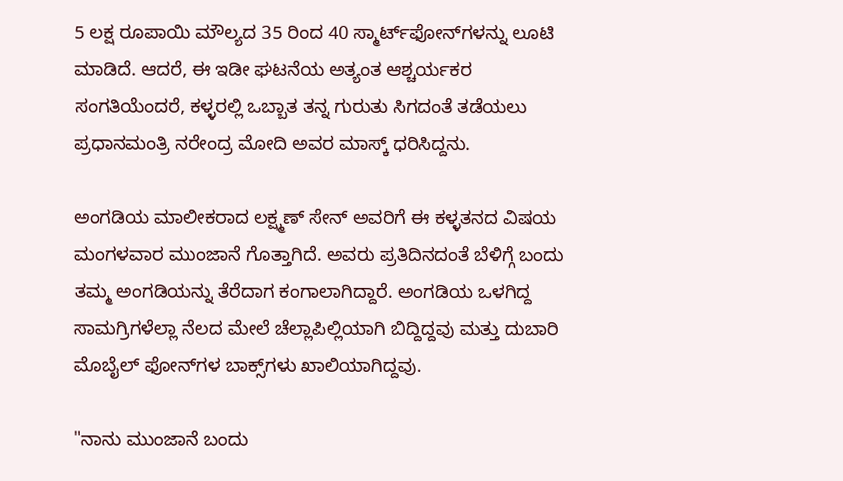5 ಲಕ್ಷ ರೂಪಾಯಿ ಮೌಲ್ಯದ 35 ರಿಂದ 40 ಸ್ಮಾರ್ಟ್‌ಫೋನ್‌ಗಳನ್ನು ಲೂಟಿ ಮಾಡಿದೆ. ಆದರೆ, ಈ ಇಡೀ ಘಟನೆಯ ಅತ್ಯಂತ ಆಶ್ಚರ್ಯಕರ ಸಂಗತಿಯೆಂದರೆ, ಕಳ್ಳರಲ್ಲಿ ಒಬ್ಬಾತ ತನ್ನ ಗುರುತು ಸಿಗದಂತೆ ತಡೆಯಲು ಪ್ರಧಾನಮಂತ್ರಿ ನರೇಂದ್ರ ಮೋದಿ ಅವರ ಮಾಸ್ಕ್ ಧರಿಸಿದ್ದನು.

ಅಂಗಡಿಯ ಮಾಲೀಕರಾದ ಲಕ್ಷ್ಮಣ್ ಸೇನ್ ಅವರಿಗೆ ಈ ಕಳ್ಳತನದ ವಿಷಯ ಮಂಗಳವಾರ ಮುಂಜಾನೆ ಗೊತ್ತಾಗಿದೆ. ಅವರು ಪ್ರತಿದಿನದಂತೆ ಬೆಳಿಗ್ಗೆ ಬಂದು ತಮ್ಮ ಅಂಗಡಿಯನ್ನು ತೆರೆದಾಗ ಕಂಗಾಲಾಗಿದ್ದಾರೆ. ಅಂಗಡಿಯ ಒಳಗಿದ್ದ ಸಾಮಗ್ರಿಗಳೆಲ್ಲಾ ನೆಲದ ಮೇಲೆ ಚೆಲ್ಲಾಪಿಲ್ಲಿಯಾಗಿ ಬಿದ್ದಿದ್ದವು ಮತ್ತು ದುಬಾರಿ ಮೊಬೈಲ್ ಫೋನ್‌ಗಳ ಬಾಕ್ಸ್‌ಗಳು ಖಾಲಿಯಾಗಿದ್ದವು.

"ನಾನು ಮುಂಜಾನೆ ಬಂದು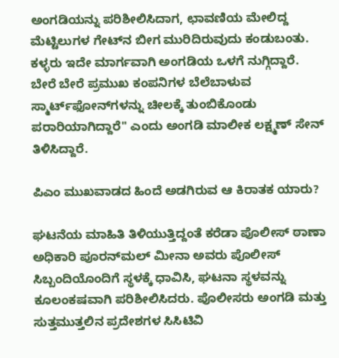ಅಂಗಡಿಯನ್ನು ಪರಿಶೀಲಿಸಿದಾಗ, ಛಾವಣಿಯ ಮೇಲಿದ್ದ ಮೆಟ್ಟಿಲುಗಳ ಗೇಟ್‌ನ ಬೀಗ ಮುರಿದಿರುವುದು ಕಂಡುಬಂತು. ಕಳ್ಳರು ಇದೇ ಮಾರ್ಗವಾಗಿ ಅಂಗಡಿಯ ಒಳಗೆ ನುಗ್ಗಿದ್ದಾರೆ. ಬೇರೆ ಬೇರೆ ಪ್ರಮುಖ ಕಂಪನಿಗಳ ಬೆಲೆಬಾಳುವ ಸ್ಮಾರ್ಟ್‌ಫೋನ್‌ಗಳನ್ನು ಚೀಲಕ್ಕೆ ತುಂಬಿಕೊಂಡು ಪರಾರಿಯಾಗಿದ್ದಾರೆ" ಎಂದು ಅಂಗಡಿ ಮಾಲೀಕ ಲಕ್ಷ್ಮಣ್ ಸೇನ್ ತಿಳಿಸಿದ್ದಾರೆ.

ಪಿಎಂ ಮುಖವಾಡದ ಹಿಂದೆ ಅಡಗಿರುವ ಆ ಕಿರಾತಕ ಯಾರು?

ಘಟನೆಯ ಮಾಹಿತಿ ತಿಳಿಯುತ್ತಿದ್ದಂತೆ ಕರೆಡಾ ಪೊಲೀಸ್ ಠಾಣಾ ಅಧಿಕಾರಿ ಪೂರನ್‌ಮಲ್ ಮೀನಾ ಅವರು ಪೊಲೀಸ್ ಸಿಬ್ಬಂದಿಯೊಂದಿಗೆ ಸ್ಥಳಕ್ಕೆ ಧಾವಿಸಿ, ಘಟನಾ ಸ್ಥಳವನ್ನು ಕೂಲಂಕಷವಾಗಿ ಪರಿಶೀಲಿಸಿದರು. ಪೊಲೀಸರು ಅಂಗಡಿ ಮತ್ತು ಸುತ್ತಮುತ್ತಲಿನ ಪ್ರದೇಶಗಳ ಸಿಸಿಟಿವಿ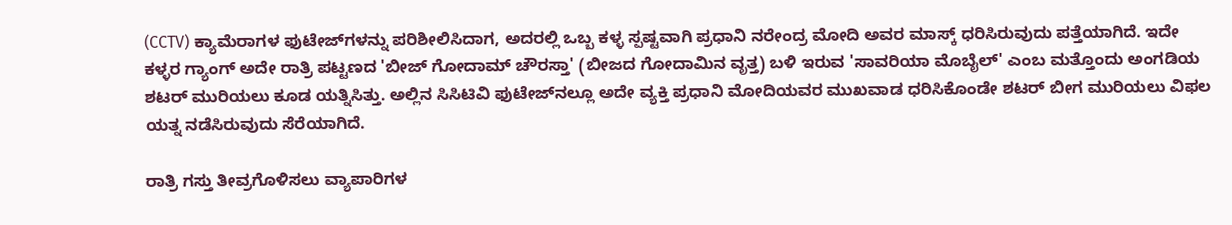(CCTV) ಕ್ಯಾಮೆರಾಗಳ ಫುಟೇಜ್‌ಗಳನ್ನು ಪರಿಶೀಲಿಸಿದಾಗ, ಅದರಲ್ಲಿ ಒಬ್ಬ ಕಳ್ಳ ಸ್ಪಷ್ಟವಾಗಿ ಪ್ರಧಾನಿ ನರೇಂದ್ರ ಮೋದಿ ಅವರ ಮಾಸ್ಕ್‌ ಧರಿಸಿರುವುದು ಪತ್ತೆಯಾಗಿದೆ. ಇದೇ ಕಳ್ಳರ ಗ್ಯಾಂಗ್ ಅದೇ ರಾತ್ರಿ ಪಟ್ಟಣದ 'ಬೀಜ್ ಗೋದಾಮ್ ಚೌರಸ್ತಾ' (ಬೀಜದ ಗೋದಾಮಿನ ವೃತ್ತ) ಬಳಿ ಇರುವ 'ಸಾವರಿಯಾ ಮೊಬೈಲ್' ಎಂಬ ಮತ್ತೊಂದು ಅಂಗಡಿಯ ಶಟರ್ ಮುರಿಯಲು ಕೂಡ ಯತ್ನಿಸಿತ್ತು. ಅಲ್ಲಿನ ಸಿಸಿಟಿವಿ ಫುಟೇಜ್‌ನಲ್ಲೂ ಅದೇ ವ್ಯಕ್ತಿ ಪ್ರಧಾನಿ ಮೋದಿಯವರ ಮುಖವಾಡ ಧರಿಸಿಕೊಂಡೇ ಶಟರ್ ಬೀಗ ಮುರಿಯಲು ವಿಫಲ ಯತ್ನ ನಡೆಸಿರುವುದು ಸೆರೆಯಾಗಿದೆ.

ರಾತ್ರಿ ಗಸ್ತು ತೀವ್ರಗೊಳಿಸಲು ವ್ಯಾಪಾರಿಗಳ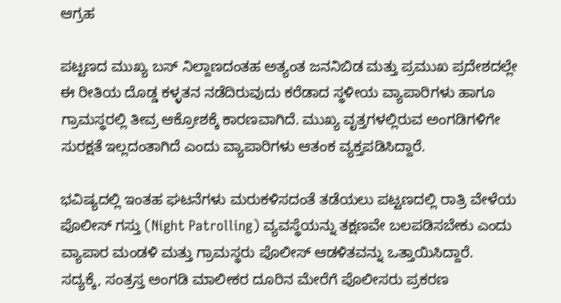ಆಗ್ರಹ

ಪಟ್ಟಣದ ಮುಖ್ಯ ಬಸ್ ನಿಲ್ದಾಣದಂತಹ ಅತ್ಯಂತ ಜನನಿಬಿಡ ಮತ್ತು ಪ್ರಮುಖ ಪ್ರದೇಶದಲ್ಲೇ ಈ ರೀತಿಯ ದೊಡ್ಡ ಕಳ್ಳತನ ನಡೆದಿರುವುದು ಕರೆಡಾದ ಸ್ಥಳೀಯ ವ್ಯಾಪಾರಿಗಳು ಹಾಗೂ ಗ್ರಾಮಸ್ಥರಲ್ಲಿ ತೀವ್ರ ಆಕ್ರೋಶಕ್ಕೆ ಕಾರಣವಾಗಿದೆ. ಮುಖ್ಯ ವೃತ್ತಗಳಲ್ಲಿರುವ ಅಂಗಡಿಗಳಿಗೇ ಸುರಕ್ಷತೆ ಇಲ್ಲದಂತಾಗಿದೆ ಎಂದು ವ್ಯಾಪಾರಿಗಳು ಆತಂಕ ವ್ಯಕ್ತಪಡಿಸಿದ್ದಾರೆ.

ಭವಿಷ್ಯದಲ್ಲಿ ಇಂತಹ ಘಟನೆಗಳು ಮರುಕಳಿಸದಂತೆ ತಡೆಯಲು ಪಟ್ಟಣದಲ್ಲಿ ರಾತ್ರಿ ವೇಳೆಯ ಪೊಲೀಸ್ ಗಸ್ತು (Night Patrolling) ವ್ಯವಸ್ಥೆಯನ್ನು ತಕ್ಷಣವೇ ಬಲಪಡಿಸಬೇಕು ಎಂದು ವ್ಯಾಪಾರ ಮಂಡಳಿ ಮತ್ತು ಗ್ರಾಮಸ್ಥರು ಪೊಲೀಸ್ ಆಡಳಿತವನ್ನು ಒತ್ತಾಯಿಸಿದ್ದಾರೆ. ಸದ್ಯಕ್ಕೆ, ಸಂತ್ರಸ್ತ ಅಂಗಡಿ ಮಾಲೀಕರ ದೂರಿನ ಮೇರೆಗೆ ಪೊಲೀಸರು ಪ್ರಕರಣ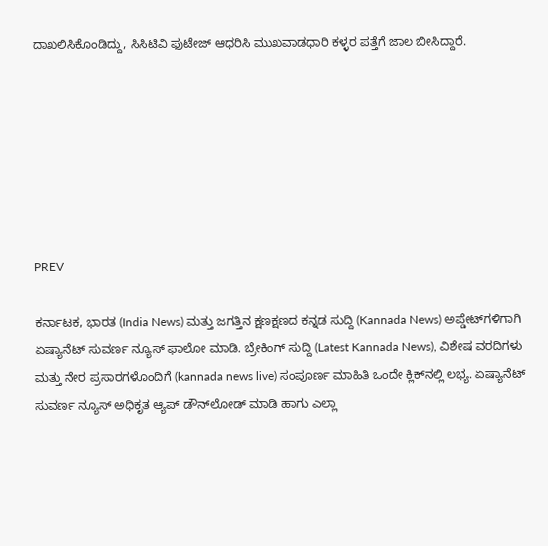ದಾಖಲಿಸಿಕೊಂಡಿದ್ದು, ಸಿಸಿಟಿವಿ ಫುಟೇಜ್ ಆಧರಿಸಿ ಮುಖವಾಡಧಾರಿ ಕಳ್ಳರ ಪತ್ತೆಗೆ ಜಾಲ ಬೀಸಿದ್ದಾರೆ.







PREV

ಕರ್ನಾಟಕ, ಭಾರತ (India News) ಮತ್ತು ಜಗತ್ತಿನ ಕ್ಷಣಕ್ಷಣದ ಕನ್ನಡ ಸುದ್ದಿ (Kannada News) ಅಪ್ಡೇಟ್‌ಗಳಿಗಾಗಿ ಏಷ್ಯಾನೆಟ್ ಸುವರ್ಣ ನ್ಯೂಸ್‌ ಫಾಲೋ ಮಾಡಿ. ಬ್ರೇಕಿಂಗ್ ಸುದ್ದಿ (Latest Kannada News), ವಿಶೇಷ ವರದಿಗಳು ಮತ್ತು ನೇರ ಪ್ರಸಾರಗಳೊಂದಿಗೆ (kannada news live) ಸಂಪೂರ್ಣ ಮಾಹಿತಿ ಒಂದೇ ಕ್ಲಿಕ್‌ನಲ್ಲಿ ಲಭ್ಯ. ಏಷ್ಯಾನೆಟ್ ಸುವರ್ಣ ನ್ಯೂಸ್ ಅಧಿಕೃತ ಆ್ಯಪ್ ಡೌನ್‌ಲೋಡ್ ಮಾಡಿ ಹಾಗು ಎಲ್ಲಾ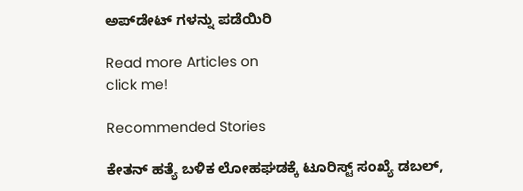ಅಪ್‌ಡೇಟ್ ಗಳನ್ನು ಪಡೆಯಿರಿ

Read more Articles on
click me!

Recommended Stories

ಕೇತನ್ ಹತ್ಯೆ ಬಳಿಕ ಲೋಹಘಡಕ್ಕೆ ಟೂರಿಸ್ಟ್ ಸಂಖ್ಯೆ ಡಬಲ್,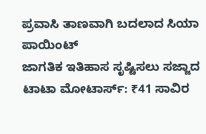ಪ್ರವಾಸಿ ತಾಣವಾಗಿ ಬದಲಾದ ಸಿಯಾ ಪಾಯಿಂಟ್
ಜಾಗತಿಕ ಇತಿಹಾಸ ಸೃಷ್ಟಿಸಲು ಸಜ್ಜಾದ ಟಾಟಾ ಮೋಟಾರ್ಸ್: ₹41 ಸಾವಿರ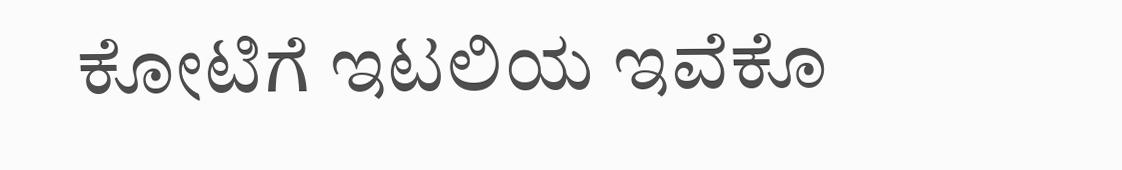ಕೋಟಿಗೆ ಇಟಲಿಯ ಇವೆಕೊ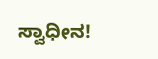ಸ್ವಾಧೀನ!